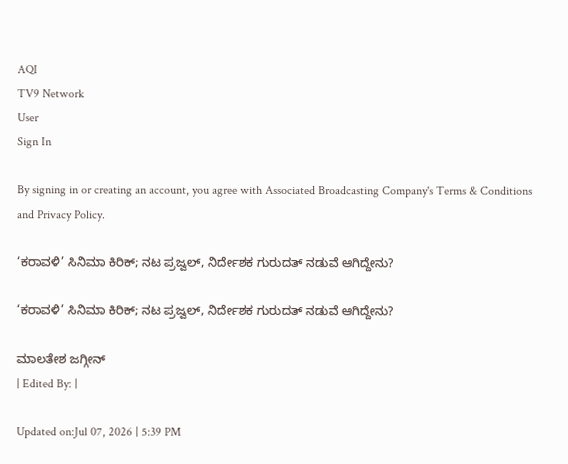AQI
TV9 Network
User
Sign In

By signing in or creating an account, you agree with Associated Broadcasting Company's Terms & Conditions and Privacy Policy.

‘ಕರಾವಳಿ’ ಸಿನಿಮಾ ಕಿರಿಕ್; ನಟ ಪ್ರಜ್ವಲ್, ನಿರ್ದೇಶಕ ಗುರುದತ್ ನಡುವೆ ಆಗಿದ್ದೇನು?

‘ಕರಾವಳಿ’ ಸಿನಿಮಾ ಕಿರಿಕ್; ನಟ ಪ್ರಜ್ವಲ್, ನಿರ್ದೇಶಕ ಗುರುದತ್ ನಡುವೆ ಆಗಿದ್ದೇನು?

ಮಾಲತೇಶ ಜಗ್ಗೀನ್
| Edited By: |

Updated on:Jul 07, 2026 | 5:39 PM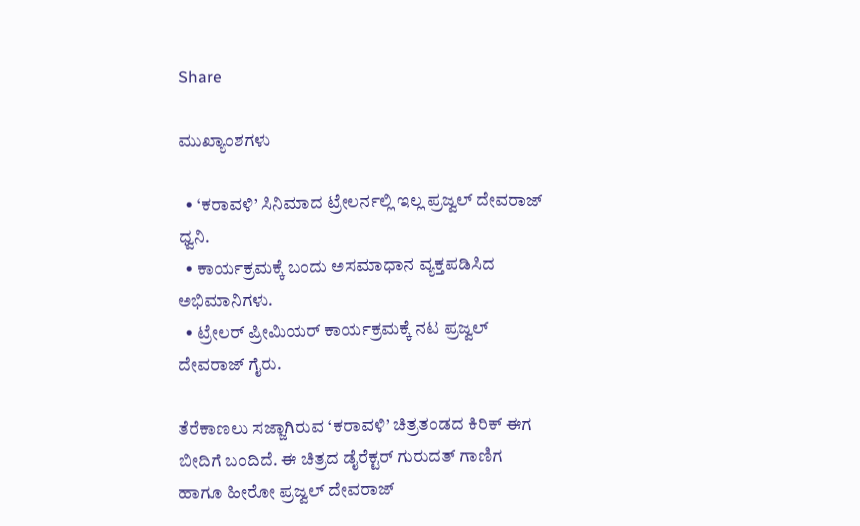Share

ಮುಖ್ಯಾಂಶಗಳು

  • ‘ಕರಾವಳಿ’ ಸಿನಿಮಾದ ಟ್ರೇಲರ್ನಲ್ಲಿ ಇಲ್ಲ ಪ್ರಜ್ವಲ್ ದೇವರಾಜ್ ಧ್ವನಿ.
  • ಕಾರ್ಯಕ್ರಮಕ್ಕೆ ಬಂದು ಅಸಮಾಧಾನ ವ್ಯಕ್ತಪಡಿಸಿದ ಅಭಿಮಾನಿಗಳು.
  • ಟ್ರೇಲರ್ ಪ್ರೀಮಿಯರ್ ಕಾರ್ಯಕ್ರಮಕ್ಕೆ ನಟ ಪ್ರಜ್ವಲ್ ದೇವರಾಜ್ ಗೈರು.

ತೆರೆಕಾಣಲು ಸಜ್ಜಾಗಿರುವ ‘ಕರಾವಳಿ’ ಚಿತ್ರತಂಡದ ಕಿರಿಕ್ ಈಗ ಬೀದಿಗೆ ಬಂದಿದೆ. ಈ ಚಿತ್ರದ ಡೈರೆಕ್ಟರ್ ಗುರುದತ್ ಗಾಣಿಗ ಹಾಗೂ ಹೀರೋ ಪ್ರಜ್ವಲ್ ದೇವರಾಜ್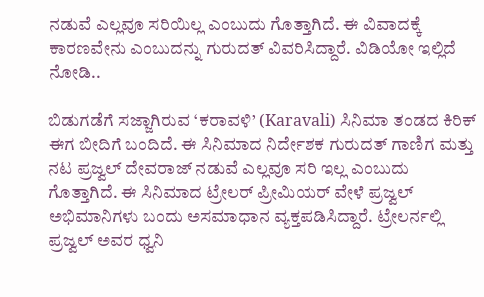ನಡುವೆ ಎಲ್ಲವೂ ಸರಿಯಿಲ್ಲ ಎಂಬುದು ಗೊತ್ತಾಗಿದೆ. ಈ ವಿವಾದಕ್ಕೆ ಕಾರಣವೇನು ಎಂಬುದನ್ನು ಗುರುದತ್ ವಿವರಿಸಿದ್ದಾರೆ. ವಿಡಿಯೋ ಇಲ್ಲಿದೆ ನೋಡಿ..

ಬಿಡುಗಡೆಗೆ ಸಜ್ಜಾಗಿರುವ ‘ಕರಾವಳಿ’ (Karavali) ಸಿನಿಮಾ ತಂಡದ ಕಿರಿಕ್ ಈಗ ಬೀದಿಗೆ ಬಂದಿದೆ. ಈ ಸಿನಿಮಾದ ನಿರ್ದೇಶಕ ಗುರುದತ್ ಗಾಣಿಗ ಮತ್ತು ನಟ ಪ್ರಜ್ವಲ್ ದೇವರಾಜ್ ನಡುವೆ ಎಲ್ಲವೂ ಸರಿ ಇಲ್ಲ ಎಂಬುದು ಗೊತ್ತಾಗಿದೆ. ಈ ಸಿನಿಮಾದ ಟ್ರೇಲರ್ ಪ್ರೀಮಿಯರ್ ವೇಳೆ ಪ್ರಜ್ವಲ್ ಅಭಿಮಾನಿಗಳು ಬಂದು ಅಸಮಾಧಾನ ವ್ಯಕ್ತಪಡಿಸಿದ್ದಾರೆ. ಟ್ರೇಲರ್ನಲ್ಲಿ ಪ್ರಜ್ವಲ್ ಅವರ ಧ್ವನಿ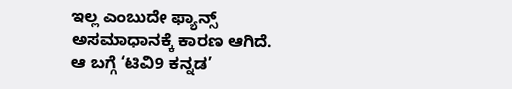ಇಲ್ಲ ಎಂಬುದೇ ಫ್ಯಾನ್ಸ್ ಅಸಮಾಧಾನಕ್ಕೆ ಕಾರಣ ಆಗಿದೆ. ಆ ಬಗ್ಗೆ ‘ಟಿವಿ9 ಕನ್ನಡ’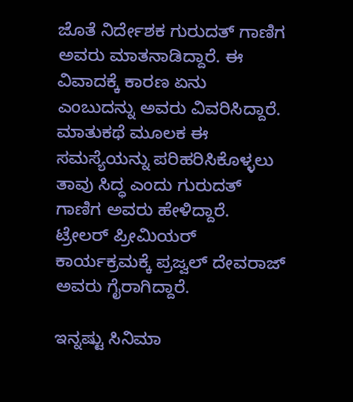ಜೊತೆ ನಿರ್ದೇಶಕ ಗುರುದತ್ ಗಾಣಿಗ ಅವರು ಮಾತನಾಡಿದ್ದಾರೆ. ಈ ವಿವಾದಕ್ಕೆ ಕಾರಣ ಏನು ಎಂಬುದನ್ನು ಅವರು ವಿವರಿಸಿದ್ದಾರೆ. ಮಾತುಕಥೆ ಮೂಲಕ ಈ ಸಮಸ್ಯೆಯನ್ನು ಪರಿಹರಿಸಿಕೊಳ್ಳಲು ತಾವು ಸಿದ್ಧ ಎಂದು ಗುರುದತ್ ಗಾಣಿಗ ಅವರು ಹೇಳಿದ್ದಾರೆ. ಟ್ರೇಲರ್ ಪ್ರೀಮಿಯರ್ ಕಾರ್ಯಕ್ರಮಕ್ಕೆ ಪ್ರಜ್ವಲ್ ದೇವರಾಜ್ ಅವರು ಗೈರಾಗಿದ್ದಾರೆ.

ಇನ್ನಷ್ಟು ಸಿನಿಮಾ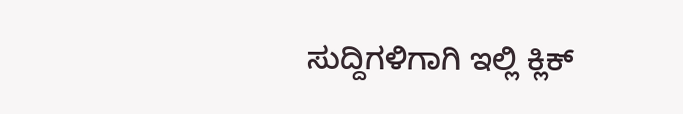ಸುದ್ದಿಗಳಿಗಾಗಿ ಇಲ್ಲಿ ಕ್ಲಿಕ್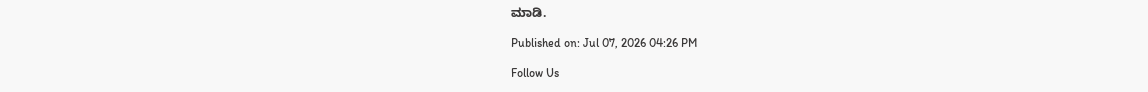ಮಾಡಿ.

Published on: Jul 07, 2026 04:26 PM

Follow Us